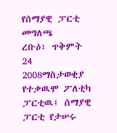የሰማያዊ ፓርቲ መግለጫ
ረቡዕ፣ ጥቅምት 24 2008ማስታወቂያ
የተቃዉሞ ፖለቲካ ፓርቲዉ፤ ሰማያዊ ፓርቲ የታሠሩ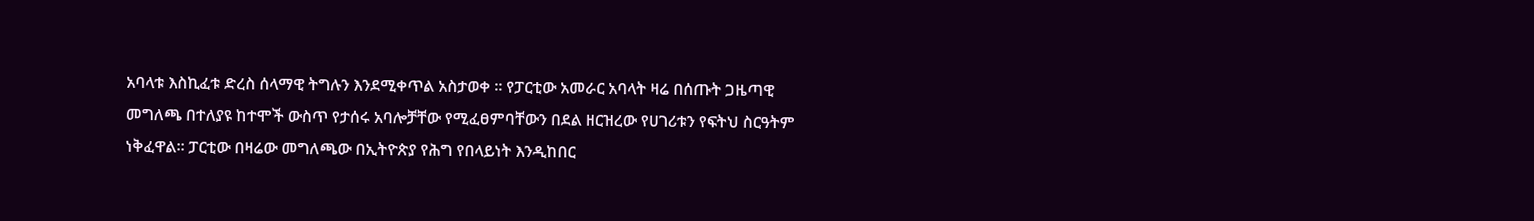አባላቱ እስኪፈቱ ድረስ ሰላማዊ ትግሉን እንደሚቀጥል አስታወቀ ። የፓርቲው አመራር አባላት ዛሬ በሰጡት ጋዜጣዊ መግለጫ በተለያዩ ከተሞች ውስጥ የታሰሩ አባሎቻቸው የሚፈፀምባቸውን በደል ዘርዝረው የሀገሪቱን የፍትህ ስርዓትም ነቅፈዋል። ፓርቲው በዛሬው መግለጫው በኢትዮጵያ የሕግ የበላይነት እንዲከበር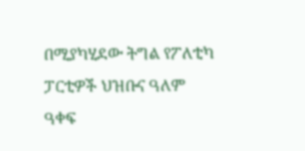በሚያካሂደው ትግል የፖለቲካ ፓርቲዎች ህዝቡና ዓለም ዓቀፍ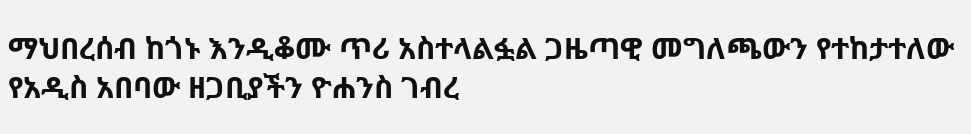ማህበረሰብ ከጎኑ እንዲቆሙ ጥሪ አስተላልፏል ጋዜጣዊ መግለጫውን የተከታተለው የአዲስ አበባው ዘጋቢያችን ዮሐንስ ገብረ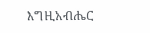እግዚአብሔር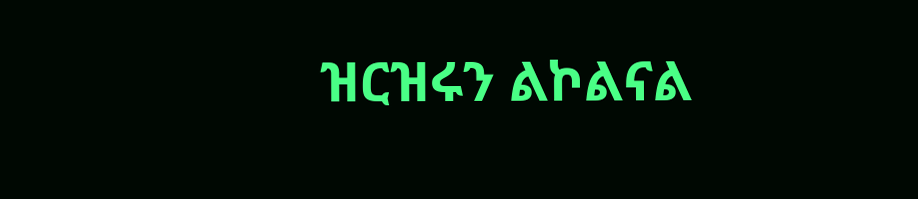ዝርዝሩን ልኮልናል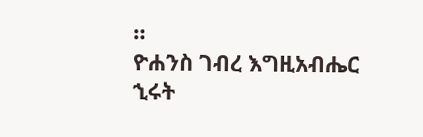።
ዮሐንስ ገብረ እግዚአብሔር
ኂሩት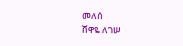መለሰ
ሸዋዬ ለገሠ